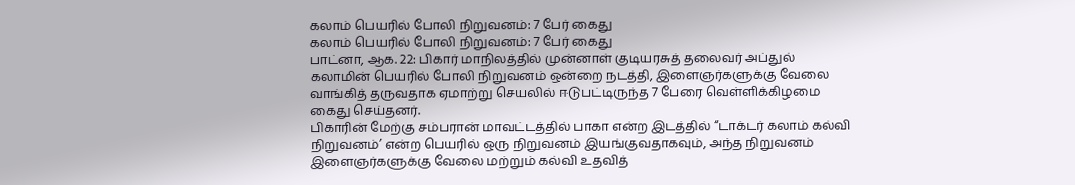கலாம் பெயரில் போலி நிறுவனம்: 7 பேர் கைது
கலாம் பெயரில் போலி நிறுவனம்: 7 பேர் கைது
பாட்னா, ஆக. 22: பிகார் மாநிலத்தில் முன்னாள் குடியரசுத் தலைவர் அப்துல் கலாமின் பெயரில் போலி நிறுவனம் ஒன்றை நடத்தி, இளைஞர்களுக்கு வேலை வாங்கித் தருவதாக ஏமாற்று செயலில் ஈடுபட்டிருந்த 7 பேரை வெள்ளிக்கிழமை கைது செய்தனர்.
பிகாரின் மேற்கு சம்பரான் மாவட்டத்தில் பாகா என்ற இடத்தில் “டாக்டர் கலாம் கல்வி நிறுவனம்’ என்ற பெயரில் ஒரு நிறுவனம் இயங்குவதாகவும், அந்த நிறுவனம் இளைஞர்களுக்கு வேலை மற்றும் கல்வி உதவித்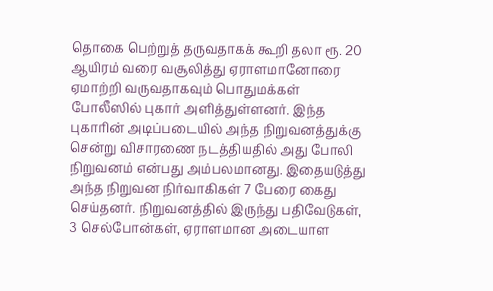தொகை பெற்றுத் தருவதாகக் கூறி தலா ரூ. 20 ஆயிரம் வரை வசூலித்து ஏராளமானோரை ஏமாற்றி வருவதாகவும் பொதுமக்கள் போலீஸில் புகார் அளித்துள்ளனர். இந்த புகாரின் அடிப்படையில் அந்த நிறுவனத்துக்கு சென்று விசாரணை நடத்தியதில் அது போலி நிறுவனம் என்பது அம்பலமானது. இதையடுத்து அந்த நிறுவன நிர்வாகிகள் 7 பேரை கைது செய்தனர். நிறுவனத்தில் இருந்து பதிவேடுகள், 3 செல்போன்கள், ஏராளமான அடையாள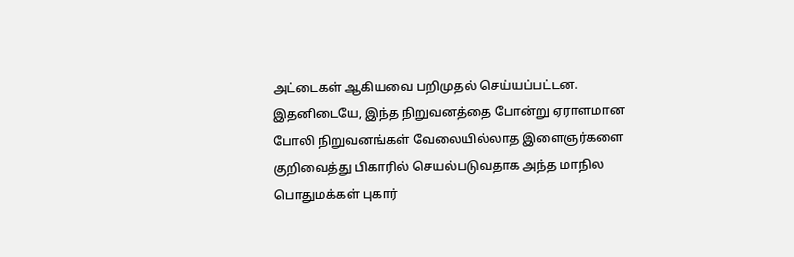அட்டைகள் ஆகியவை பறிமுதல் செய்யப்பட்டன. இதனிடையே, இந்த நிறுவனத்தை போன்று ஏராளமான போலி நிறுவனங்கள் வேலையில்லாத இளைஞர்களை குறிவைத்து பிகாரில் செயல்படுவதாக அந்த மாநில பொதுமக்கள் புகார்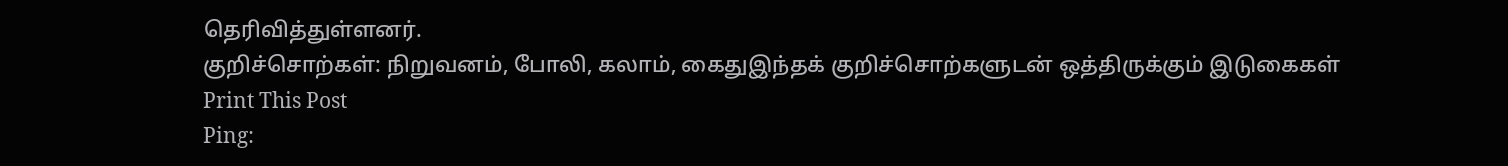தெரிவித்துள்ளனர்.
குறிச்சொற்கள்: நிறுவனம், போலி, கலாம், கைதுஇந்தக் குறிச்சொற்களுடன் ஒத்திருக்கும் இடுகைகள்
Print This Post
Ping: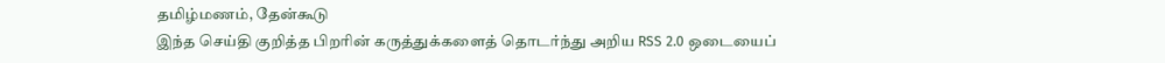தமிழ்மணம், தேன்கூடு
இந்த செய்தி குறித்த பிறரின் கருத்துக்களைத் தொடர்ந்து அறிய RSS 2.0 ஒடையைப்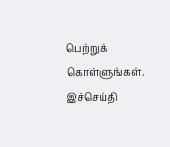பெற்றுக் கொள்ளுங்கள். இச்செய்தி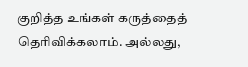குறித்த உங்கள் கருத்தைத் தெரிவிக்கலாம். அல்லது,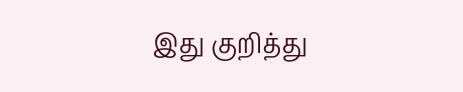இது குறித்து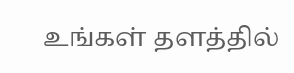உங்கள் தளத்தில்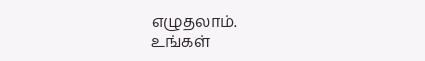எழுதலாம்.
உங்கள்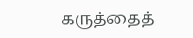கருத்தைத்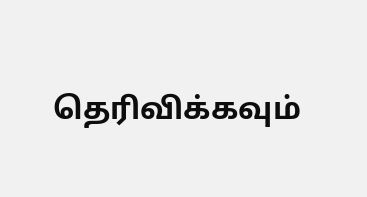தெரிவிக்கவும்